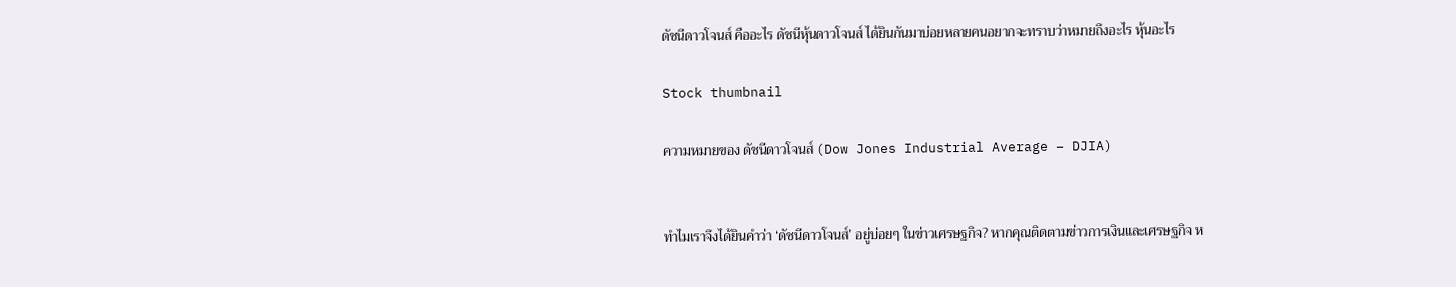ดัชนีดาวโจนส์ คืออะไร ดัชนีหุ้นดาวโจนส์ ได้ยินกันมาบ่อยหลายคนอยากจะทราบว่าหมายถึงอะไร หุ้นอะไร

Stock thumbnail

ความหมายของ ดัชนีดาวโจนส์ (Dow Jones Industrial Average – DJIA)


ทำไมเราจึงได้ยินคำว่า ‘ดัชนีดาวโจนส์’ อยู่บ่อยๆ ในข่าวเศรษฐกิจ? หากคุณติดตามข่าวการเงินและเศรษฐกิจ ห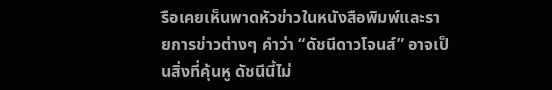รือเคยเห็นพาดหัวข่าวในหนังสือพิมพ์และรายการข่าวต่างๆ คำว่า “ดัชนีดาวโจนส์” อาจเป็นสิ่งที่คุ้นหู ดัชนีนี้ไม่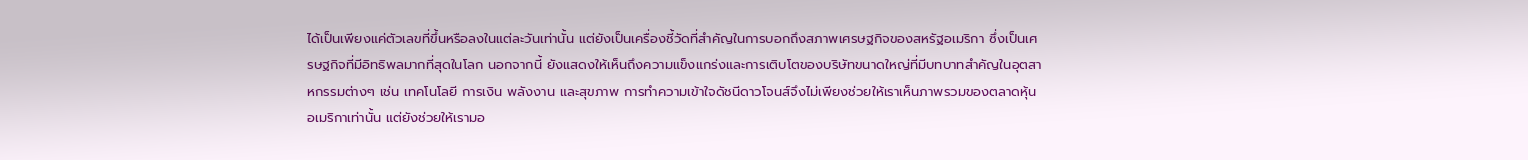ได้เป็นเพียงแค่ตัวเลขที่ขึ้นหรือลงในแต่ละวันเท่านั้น แต่ยังเป็นเครื่องชี้วัดที่สำคัญในการบอกถึงสภาพเศรษฐกิจของสหรัฐอเมริกา ซึ่งเป็นเศรษฐกิจที่มีอิทธิพลมากที่สุดในโลก นอกจากนี้ ยังแสดงให้เห็นถึงความแข็งแกร่งและการเติบโตของบริษัทขนาดใหญ่ที่มีบทบาทสำคัญในอุตสาหกรรมต่างๆ เช่น เทคโนโลยี การเงิน พลังงาน และสุขภาพ การทำความเข้าใจดัชนีดาวโจนส์จึงไม่เพียงช่วยให้เราเห็นภาพรวมของตลาดหุ้นอเมริกาเท่านั้น แต่ยังช่วยให้เรามอ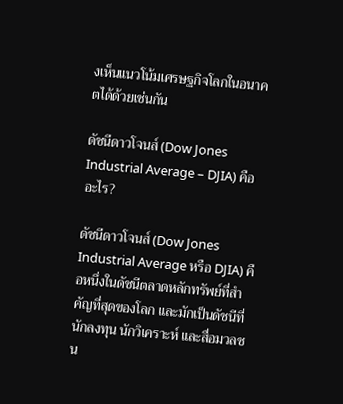งเห็นแนวโน้มเศรษฐกิจโลกในอนาคตได้ด้วยเช่นกัน

ดัชนีดาวโจนส์ (Dow Jones Industrial Average – DJIA) คืออะไร?

ดัชนีดาวโจนส์ (Dow Jones Industrial Average หรือ DJIA) คือหนึ่งในดัชนีตลาดหลักทรัพย์ที่สำคัญที่สุดของโลก และมักเป็นดัชนีที่นักลงทุน นักวิเคราะห์ และสื่อมวลชน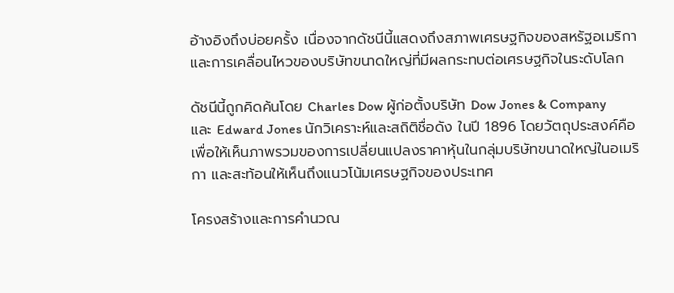อ้างอิงถึงบ่อยครั้ง เนื่องจากดัชนีนี้แสดงถึงสภาพเศรษฐกิจของสหรัฐอเมริกาและการเคลื่อนไหวของบริษัทขนาดใหญ่ที่มีผลกระทบต่อเศรษฐกิจในระดับโลก

ดัชนีนี้ถูกคิดค้นโดย Charles Dow ผู้ก่อตั้งบริษัท Dow Jones & Company และ Edward Jones นักวิเคราะห์และสถิติชื่อดัง ในปี 1896 โดยวัตถุประสงค์คือเพื่อให้เห็นภาพรวมของการเปลี่ยนแปลงราคาหุ้นในกลุ่มบริษัทขนาดใหญ่ในอเมริกา และสะท้อนให้เห็นถึงแนวโน้มเศรษฐกิจของประเทศ

โครงสร้างและการคำนวณ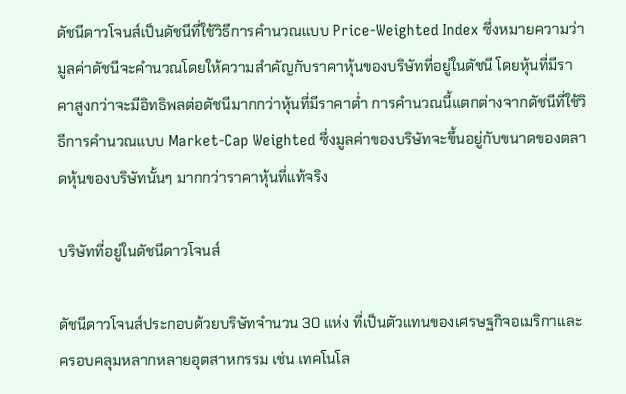ดัชนีดาวโจนส์เป็นดัชนีที่ใช้วิธีการคำนวณแบบ Price-Weighted Index ซึ่งหมายความว่ามูลค่าดัชนีจะคำนวณโดยให้ความสำคัญกับราคาหุ้นของบริษัทที่อยู่ในดัชนี โดยหุ้นที่มีราคาสูงกว่าจะมีอิทธิพลต่อดัชนีมากกว่าหุ้นที่มีราคาต่ำ การคำนวณนี้แตกต่างจากดัชนีที่ใช้วิธีการคำนวณแบบ Market-Cap Weighted ซึ่งมูลค่าของบริษัทจะขึ้นอยู่กับขนาดของตลาดหุ้นของบริษัทนั้นๆ มากกว่าราคาหุ้นที่แท้จริง

บริษัทที่อยู่ในดัชนีดาวโจนส์

ดัชนีดาวโจนส์ประกอบด้วยบริษัทจำนวน 30 แห่ง ที่เป็นตัวแทนของเศรษฐกิจอเมริกาและครอบคลุมหลากหลายอุตสาหกรรม เช่น เทคโนโล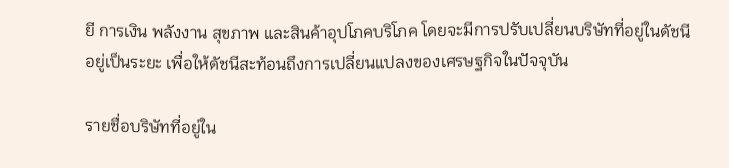ยี การเงิน พลังงาน สุขภาพ และสินค้าอุปโภคบริโภค โดยจะมีการปรับเปลี่ยนบริษัทที่อยู่ในดัชนีอยู่เป็นระยะ เพื่อให้ดัชนีสะท้อนถึงการเปลี่ยนแปลงของเศรษฐกิจในปัจจุบัน

รายชื่อบริษัทที่อยู่ใน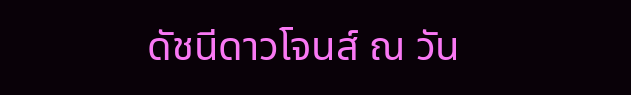ดัชนีดาวโจนส์ ณ วัน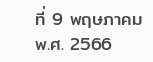ที่ 9 พฤษภาคม พ.ศ. 2566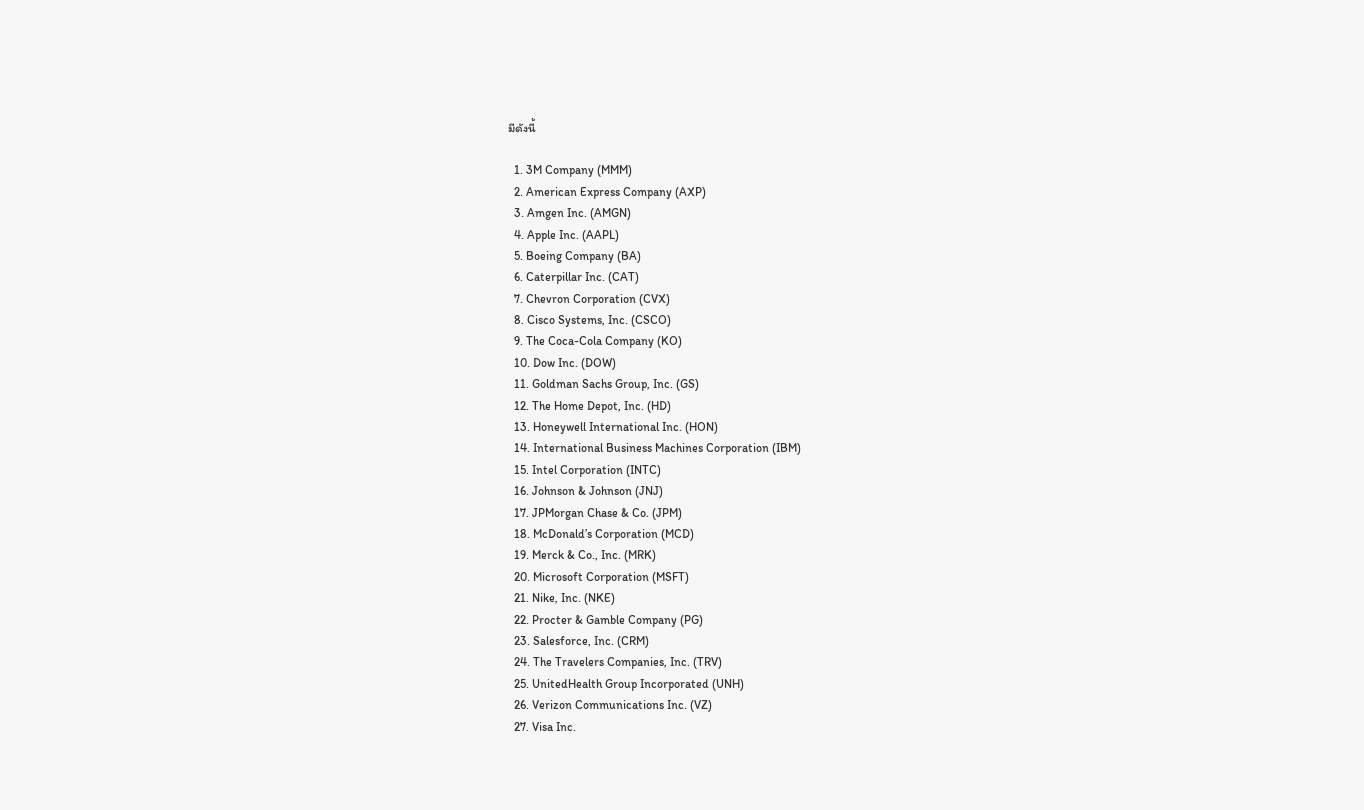มีดังนี้

  1. 3M Company (MMM)
  2. American Express Company (AXP)
  3. Amgen Inc. (AMGN)
  4. Apple Inc. (AAPL)
  5. Boeing Company (BA)
  6. Caterpillar Inc. (CAT)
  7. Chevron Corporation (CVX)
  8. Cisco Systems, Inc. (CSCO)
  9. The Coca-Cola Company (KO)
  10. Dow Inc. (DOW)
  11. Goldman Sachs Group, Inc. (GS)
  12. The Home Depot, Inc. (HD)
  13. Honeywell International Inc. (HON)
  14. International Business Machines Corporation (IBM)
  15. Intel Corporation (INTC)
  16. Johnson & Johnson (JNJ)
  17. JPMorgan Chase & Co. (JPM)
  18. McDonald’s Corporation (MCD)
  19. Merck & Co., Inc. (MRK)
  20. Microsoft Corporation (MSFT)
  21. Nike, Inc. (NKE)
  22. Procter & Gamble Company (PG)
  23. Salesforce, Inc. (CRM)
  24. The Travelers Companies, Inc. (TRV)
  25. UnitedHealth Group Incorporated (UNH)
  26. Verizon Communications Inc. (VZ)
  27. Visa Inc.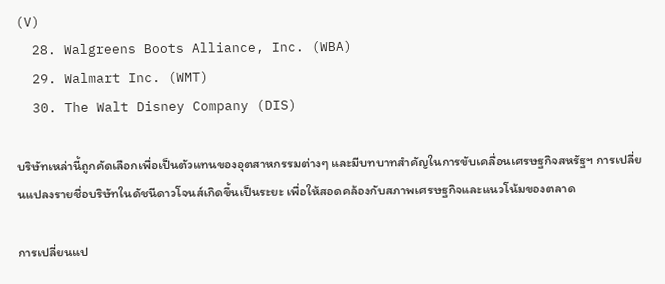(V)
  28. Walgreens Boots Alliance, Inc. (WBA)
  29. Walmart Inc. (WMT)
  30. The Walt Disney Company (DIS)

บริษัทเหล่านี้ถูกคัดเลือกเพื่อเป็นตัวแทนของอุตสาหกรรมต่างๆ และมีบทบาทสำคัญในการขับเคลื่อนเศรษฐกิจสหรัฐฯ การเปลี่ยนแปลงรายชื่อบริษัทในดัชนีดาวโจนส์เกิดขึ้นเป็นระยะ เพื่อให้สอดคล้องกับสภาพเศรษฐกิจและแนวโน้มของตลาด

การเปลี่ยนแป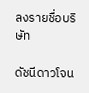ลงรายชื่อบริษัท

ดัชนีดาวโจน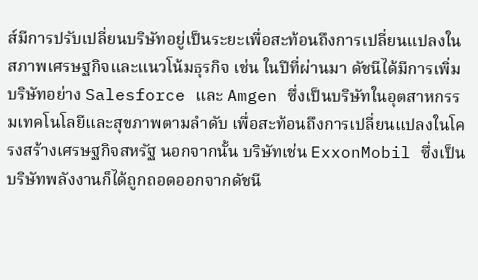ส์มีการปรับเปลี่ยนบริษัทอยู่เป็นระยะเพื่อสะท้อนถึงการเปลี่ยนแปลงในสภาพเศรษฐกิจและแนวโน้มธุรกิจ เช่น ในปีที่ผ่านมา ดัชนีได้มีการเพิ่มบริษัทอย่าง Salesforce และ Amgen ซึ่งเป็นบริษัทในอุตสาหกรรมเทคโนโลยีและสุขภาพตามลำดับ เพื่อสะท้อนถึงการเปลี่ยนแปลงในโครงสร้างเศรษฐกิจสหรัฐ นอกจากนั้น บริษัทเช่น ExxonMobil ซึ่งเป็นบริษัทพลังงานก็ได้ถูกถอดออกจากดัชนี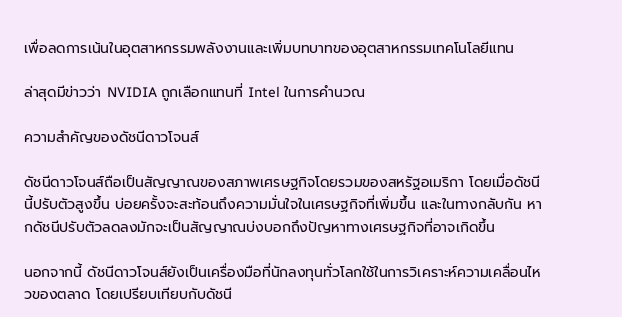เพื่อลดการเน้นในอุตสาหกรรมพลังงานและเพิ่มบทบาทของอุตสาหกรรมเทคโนโลยีแทน

ล่าสุดมีข่าวว่า NVIDIA ถูกเลือกแทนที่ Intel ในการคำนวณ

ความสำคัญของดัชนีดาวโจนส์

ดัชนีดาวโจนส์ถือเป็นสัญญาณของสภาพเศรษฐกิจโดยรวมของสหรัฐอเมริกา โดยเมื่อดัชนีนี้ปรับตัวสูงขึ้น บ่อยครั้งจะสะท้อนถึงความมั่นใจในเศรษฐกิจที่เพิ่มขึ้น และในทางกลับกัน หากดัชนีปรับตัวลดลงมักจะเป็นสัญญาณบ่งบอกถึงปัญหาทางเศรษฐกิจที่อาจเกิดขึ้น

นอกจากนี้ ดัชนีดาวโจนส์ยังเป็นเครื่องมือที่นักลงทุนทั่วโลกใช้ในการวิเคราะห์ความเคลื่อนไหวของตลาด โดยเปรียบเทียบกับดัชนี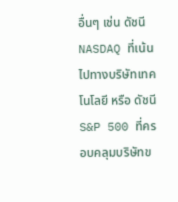อื่นๆ เช่น ดัชนี NASDAQ ที่เน้นไปทางบริษัทเทคโนโลยี หรือ ดัชนี S&P 500 ที่ครอบคลุมบริษัทข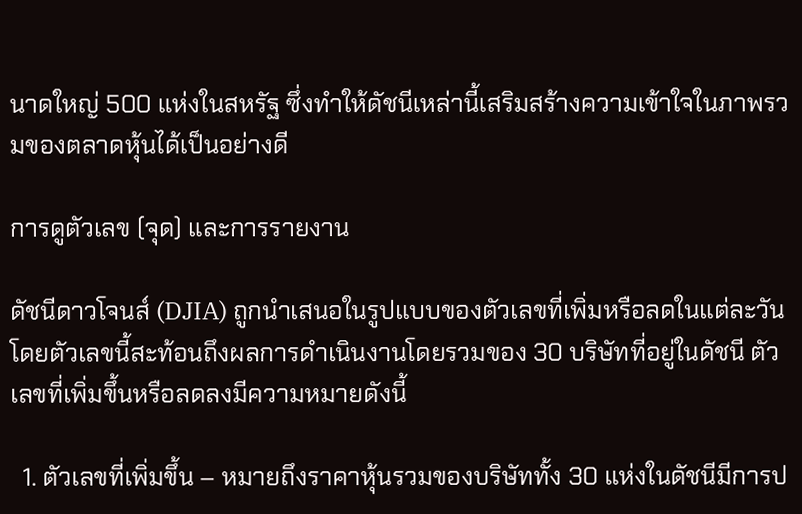นาดใหญ่ 500 แห่งในสหรัฐ ซึ่งทำให้ดัชนีเหล่านี้เสริมสร้างความเข้าใจในภาพรวมของตลาดหุ้นได้เป็นอย่างดี

การดูตัวเลข (จุด) และการรายงาน

ดัชนีดาวโจนส์ (DJIA) ถูกนำเสนอในรูปแบบของตัวเลขที่เพิ่มหรือลดในแต่ละวัน โดยตัวเลขนี้สะท้อนถึงผลการดำเนินงานโดยรวมของ 30 บริษัทที่อยู่ในดัชนี ตัวเลขที่เพิ่มขึ้นหรือลดลงมีความหมายดังนี้

  1. ตัวเลขที่เพิ่มขึ้น – หมายถึงราคาหุ้นรวมของบริษัททั้ง 30 แห่งในดัชนีมีการป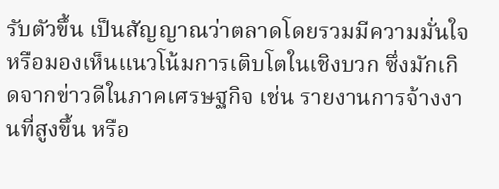รับตัวขึ้น เป็นสัญญาณว่าตลาดโดยรวมมีความมั่นใจ หรือมองเห็นแนวโน้มการเติบโตในเชิงบวก ซึ่งมักเกิดจากข่าวดีในภาคเศรษฐกิจ เช่น รายงานการจ้างงานที่สูงขึ้น หรือ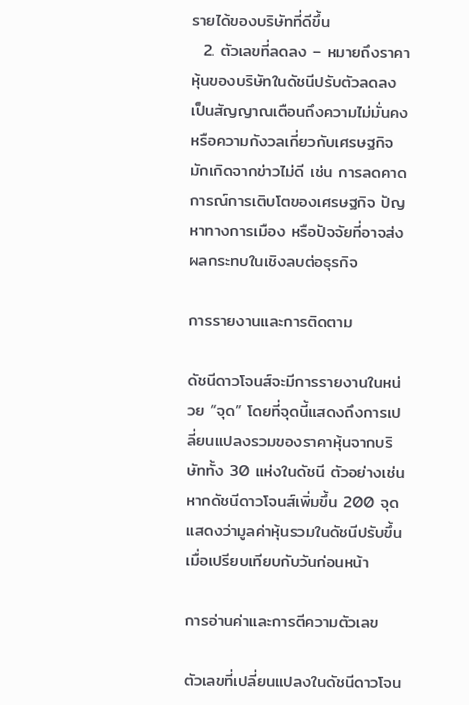รายได้ของบริษัทที่ดีขึ้น
  2. ตัวเลขที่ลดลง – หมายถึงราคาหุ้นของบริษัทในดัชนีปรับตัวลดลง เป็นสัญญาณเตือนถึงความไม่มั่นคงหรือความกังวลเกี่ยวกับเศรษฐกิจ มักเกิดจากข่าวไม่ดี เช่น การลดคาดการณ์การเติบโตของเศรษฐกิจ ปัญหาทางการเมือง หรือปัจจัยที่อาจส่งผลกระทบในเชิงลบต่อธุรกิจ

การรายงานและการติดตาม

ดัชนีดาวโจนส์จะมีการรายงานในหน่วย “จุด” โดยที่จุดนี้แสดงถึงการเปลี่ยนแปลงรวมของราคาหุ้นจากบริษัททั้ง 30 แห่งในดัชนี ตัวอย่างเช่น หากดัชนีดาวโจนส์เพิ่มขึ้น 200 จุด แสดงว่ามูลค่าหุ้นรวมในดัชนีปรับขึ้นเมื่อเปรียบเทียบกับวันก่อนหน้า

การอ่านค่าและการตีความตัวเลข

ตัวเลขที่เปลี่ยนแปลงในดัชนีดาวโจน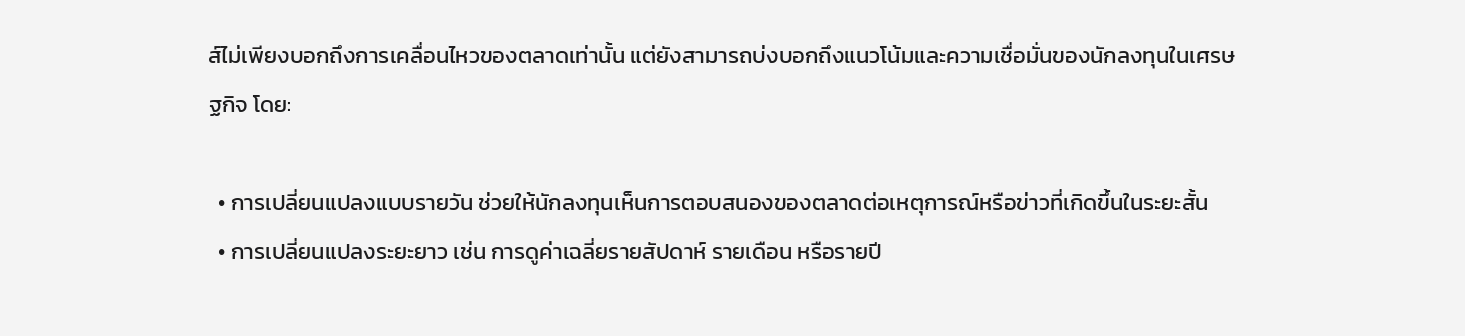ส์ไม่เพียงบอกถึงการเคลื่อนไหวของตลาดเท่านั้น แต่ยังสามารถบ่งบอกถึงแนวโน้มและความเชื่อมั่นของนักลงทุนในเศรษฐกิจ โดย:

  • การเปลี่ยนแปลงแบบรายวัน ช่วยให้นักลงทุนเห็นการตอบสนองของตลาดต่อเหตุการณ์หรือข่าวที่เกิดขึ้นในระยะสั้น
  • การเปลี่ยนแปลงระยะยาว เช่น การดูค่าเฉลี่ยรายสัปดาห์ รายเดือน หรือรายปี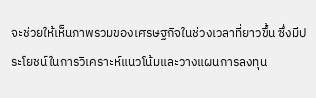จะช่วยให้เห็นภาพรวมของเศรษฐกิจในช่วงเวลาที่ยาวขึ้น ซึ่งมีประโยชน์ในการวิเคราะห์แนวโน้มและวางแผนการลงทุน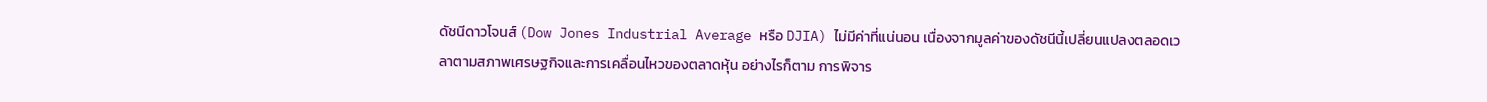ดัชนีดาวโจนส์ (Dow Jones Industrial Average หรือ DJIA) ไม่มีค่าที่แน่นอน เนื่องจากมูลค่าของดัชนีนี้เปลี่ยนแปลงตลอดเวลาตามสภาพเศรษฐกิจและการเคลื่อนไหวของตลาดหุ้น อย่างไรก็ตาม การพิจาร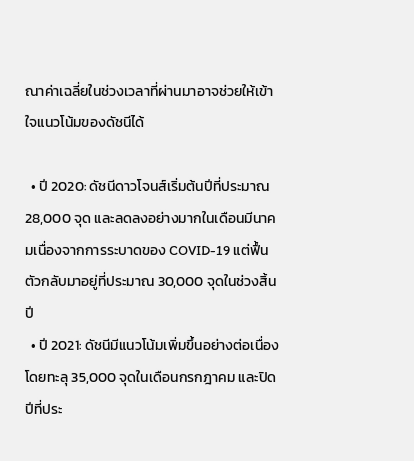ณาค่าเฉลี่ยในช่วงเวลาที่ผ่านมาอาจช่วยให้เข้าใจแนวโน้มของดัชนีได้

  • ปี 2020: ดัชนีดาวโจนส์เริ่มต้นปีที่ประมาณ 28,000 จุด และลดลงอย่างมากในเดือนมีนาคมเนื่องจากการระบาดของ COVID-19 แต่ฟื้นตัวกลับมาอยู่ที่ประมาณ 30,000 จุดในช่วงสิ้นปี
  • ปี 2021: ดัชนีมีแนวโน้มเพิ่มขึ้นอย่างต่อเนื่อง โดยทะลุ 35,000 จุดในเดือนกรกฎาคม และปิดปีที่ประ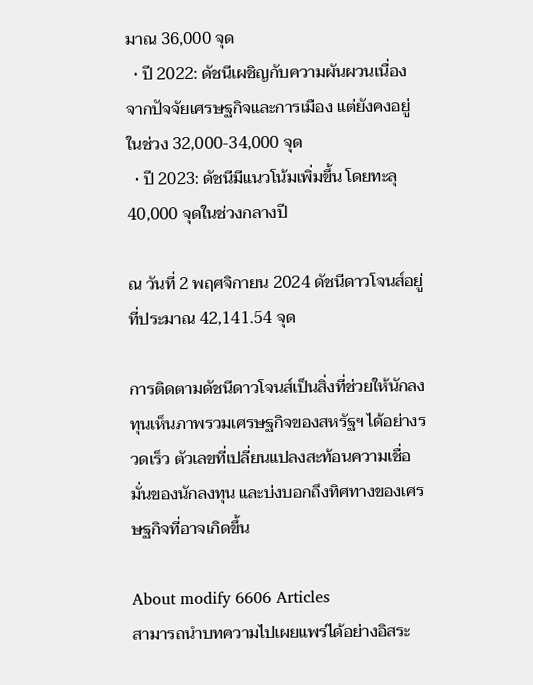มาณ 36,000 จุด
  • ปี 2022: ดัชนีเผชิญกับความผันผวนเนื่องจากปัจจัยเศรษฐกิจและการเมือง แต่ยังคงอยู่ในช่วง 32,000-34,000 จุด
  • ปี 2023: ดัชนีมีแนวโน้มเพิ่มขึ้น โดยทะลุ 40,000 จุดในช่วงกลางปี

ณ วันที่ 2 พฤศจิกายน 2024 ดัชนีดาวโจนส์อยู่ที่ประมาณ 42,141.54 จุด

การติดตามดัชนีดาวโจนส์เป็นสิ่งที่ช่วยให้นักลงทุนเห็นภาพรวมเศรษฐกิจของสหรัฐฯ ได้อย่างรวดเร็ว ตัวเลขที่เปลี่ยนแปลงสะท้อนความเชื่อมั่นของนักลงทุน และบ่งบอกถึงทิศทางของเศรษฐกิจที่อาจเกิดขึ้น

About modify 6606 Articles
สามารถนำบทความไปเผยแพร่ได้อย่างอิสระ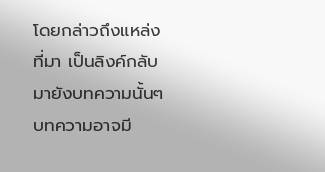โดยกล่าวถึงแหล่งที่มา เป็นลิงค์กลับมายังบทความนั้นๆ บทความอาจมี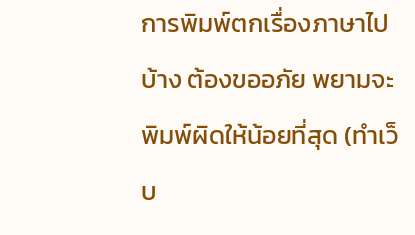การพิมพ์ตกเรื่องภาษาไปบ้าง ต้องขออภัย พยามจะพิมพ์ผิดให้น้อยที่สุด (ทำเว็บ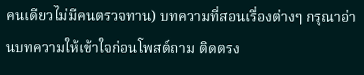คนเดียวไม่มีคนตรวจทาน) บทความที่สอนเรื่องต่างๆ กรุณาอ่านบทความให้เข้าใจก่อนโพสต์ถาม ติดตรง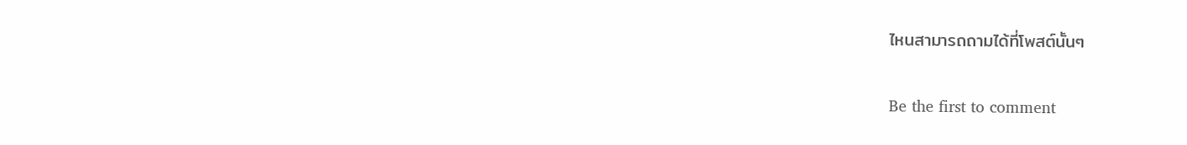ไหนสามารถถามได้ที่โพสต์นั้นๆ

Be the first to comment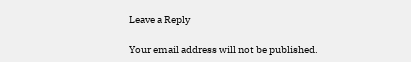Leave a Reply

Your email address will not be published.